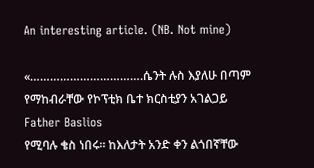An interesting article. (NB. Not mine)

«…………………………….ሴንት ሉስ እያለሁ በጣም የማከብራቸው የኮፕቲክ ቤተ ክርስቲያን አገልጋይ Father Baslios
የሚባሉ ቄስ ነበሩ። ከእለታት አንድ ቀን ልጎበኛቸው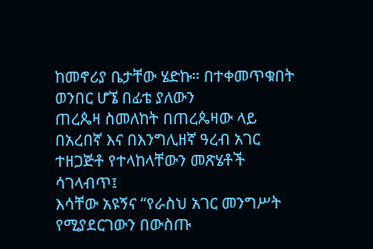ከመኖሪያ ቤታቸው ሄድኩ። በተቀመጥቁበት ወንበር ሆኜ በፊቴ ያለውን
ጠረጴዛ ስመለከት በጠረጴዛው ላይ በአረበኛ እና በእንግሊዘኛ ዓረብ አገር ተዘጋጅቶ የተላከላቸውን መጽሄቶች ሳገላብጥ፤
እሳቸው አዩኝና “የራስህ አገር መንግሥት የሚያደርገውን በውስጡ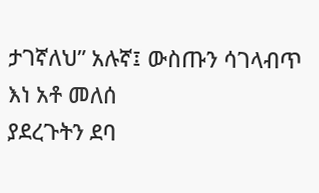ታገኛለህ” አሉኛ፤ ውስጡን ሳገላብጥ እነ አቶ መለሰ
ያደረጉትን ደባ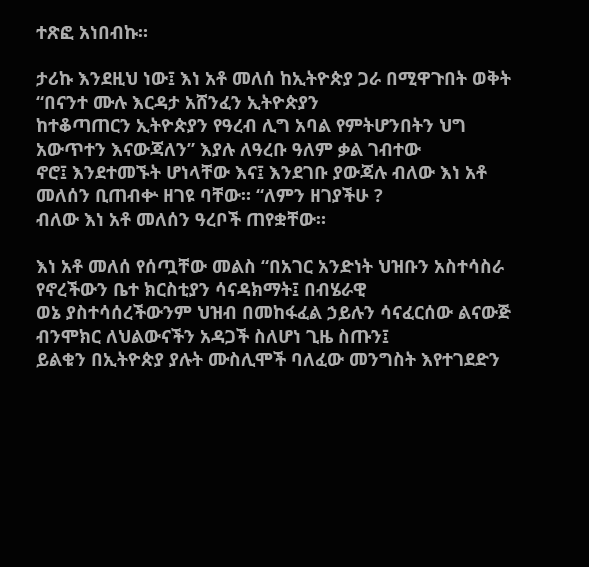ተጽፎ አነበብኩ።

ታሪኩ እንደዚህ ነው፤ እነ አቶ መለሰ ከኢትዮጵያ ጋራ በሚዋጉበት ወቅት “በናንተ ሙሉ እርዳታ አሸንፈን ኢትዮጵያን
ከተቆጣጠርን ኢትዮጵያን የዓረብ ሊግ አባል የምትሆንበትን ህግ አውጥተን እናውጃለን” እያሉ ለዓረቡ ዓለም ቃል ገብተው
ኖሮ፤ እንደተመኙት ሆነላቸው እና፤ እንደገቡ ያውጃሉ ብለው እነ አቶ መለሰን ቢጠብቍ ዘገዩ ባቸው። “ለምን ዘገያችሁ ?
ብለው እነ አቶ መለሰን ዓረቦች ጠየቋቸው።

እነ አቶ መለሰ የሰጧቸው መልስ “በአገር አንድነት ህዝቡን አስተሳስራ የኖረችውን ቤተ ክርስቲያን ሳናዳክማት፤ በብሄራዊ
ወኔ ያስተሳሰረችውንም ህዝብ በመከፋፈል ኃይሉን ሳናፈርሰው ልናውጅ ብንሞክር ለህልውናችን አዳጋች ስለሆነ ጊዜ ስጡን፤
ይልቁን በኢትዮጵያ ያሉት ሙስሊሞች ባለፈው መንግስት እየተገደድን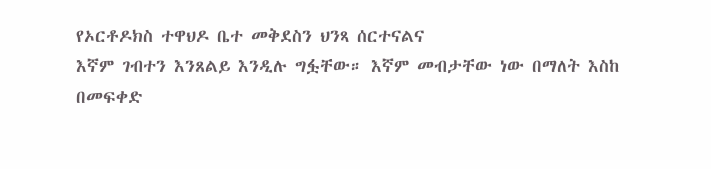የኦርቶዶክስ ተዋህዶ ቤተ መቅደስን ህንጻ ሰርተናልና
እኛም ገብተን እንጸልይ እንዲሉ ግፏቸው። እኛም መብታቸው ነው በማለት እስከ በመፍቀድ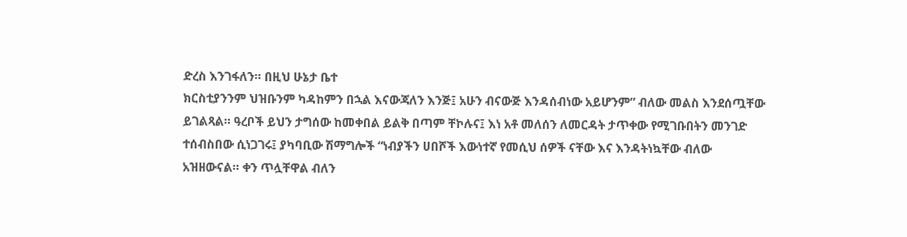ድረስ እንገፋለን። በዚህ ሁኔታ ቤተ
ክርስቲያንንም ህዝቡንም ካዳከምን በኋል እናውጃለን እንጅ፤ አሁን ብናውጅ እንዳሰብነው አይሆንም” ብለው መልስ እንደሰጧቸው
ይገልጻል። ዓረቦች ይህን ታግሰው ከመቀበል ይልቅ በጣም ቸኮሉና፤ እነ አቶ መለሰን ለመርዳት ታጥቀው የሚገቡበትን መንገድ
ተሰብስበው ሲነጋገሩ፤ ያካባቢው ሽማግሎች “ነብያችን ሀበሾች እውነተኛ የመሲህ ሰዎች ናቸው እና እንዳትነኳቸው ብለው
አዝዘውናል። ቀን ጥሏቸዋል ብለን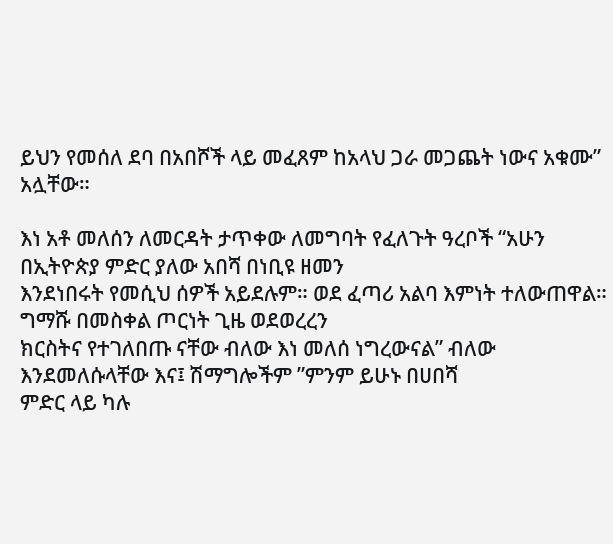ይህን የመሰለ ደባ በአበሾች ላይ መፈጸም ከአላህ ጋራ መጋጨት ነውና አቁሙ” አሏቸው።

እነ አቶ መለሰን ለመርዳት ታጥቀው ለመግባት የፈለጉት ዓረቦች “አሁን በኢትዮጵያ ምድር ያለው አበሻ በነቢዩ ዘመን
እንደነበሩት የመሲህ ሰዎች አይደሉም። ወደ ፈጣሪ አልባ እምነት ተለውጠዋል። ግማሹ በመስቀል ጦርነት ጊዜ ወደወረረን
ክርስትና የተገለበጡ ናቸው ብለው እነ መለሰ ነግረውናል” ብለው እንደመለሱላቸው እና፤ ሽማግሎችም ”ምንም ይሁኑ በሀበሻ
ምድር ላይ ካሉ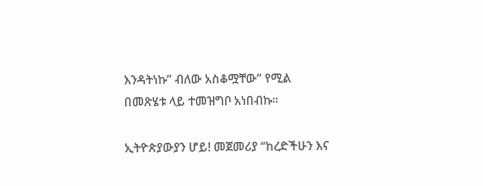እንዳትነኩ” ብለው አስቆሟቸው” የሚል በመጽሄቱ ላይ ተመዝግቦ አነበብኩ።

ኢትዮጵያውያን ሆይ! መጀመሪያ “ከረድችሁን እና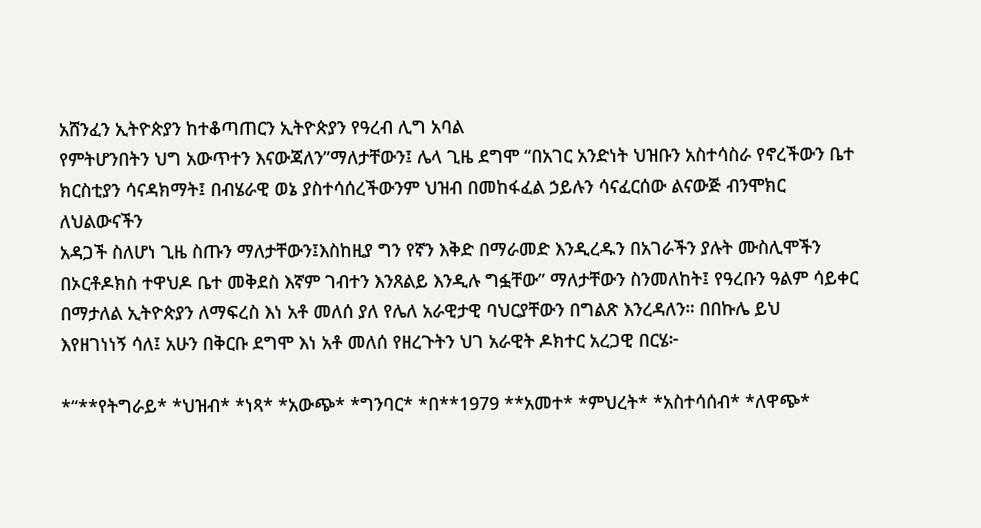አሸንፈን ኢትዮጵያን ከተቆጣጠርን ኢትዮጵያን የዓረብ ሊግ አባል
የምትሆንበትን ህግ አውጥተን እናውጃለን”ማለታቸውን፤ ሌላ ጊዜ ደግሞ “በአገር አንድነት ህዝቡን አስተሳስራ የኖረችውን ቤተ
ክርስቲያን ሳናዳክማት፤ በብሄራዊ ወኔ ያስተሳሰረችውንም ህዝብ በመከፋፈል ኃይሉን ሳናፈርሰው ልናውጅ ብንሞክር ለህልውናችን
አዳጋች ስለሆነ ጊዜ ስጡን ማለታቸውን፤እስከዚያ ግን የኛን እቅድ በማራመድ እንዲረዱን በአገራችን ያሉት ሙስሊሞችን
በኦርቶዶክስ ተዋህዶ ቤተ መቅደስ እኛም ገብተን እንጸልይ እንዲሉ ግፏቸው” ማለታቸውን ስንመለከት፤ የዓረቡን ዓልም ሳይቀር
በማታለል ኢትዮጵያን ለማፍረስ እነ አቶ መለሰ ያለ የሌለ አራዊታዊ ባህርያቸውን በግልጽ እንረዳለን። በበኩሌ ይህ
እየዘገነነኝ ሳለ፤ አሁን በቅርቡ ደግሞ እነ አቶ መለሰ የዘረጉትን ህገ አራዊት ዶክተር አረጋዊ በርሄ፦

*“**የትግራይ* *ህዝብ* *ነጻ* *አውጭ* *ግንባር* *በ**1979 **አመተ* *ምህረት* *አስተሳሰብ* *ለዋጭ*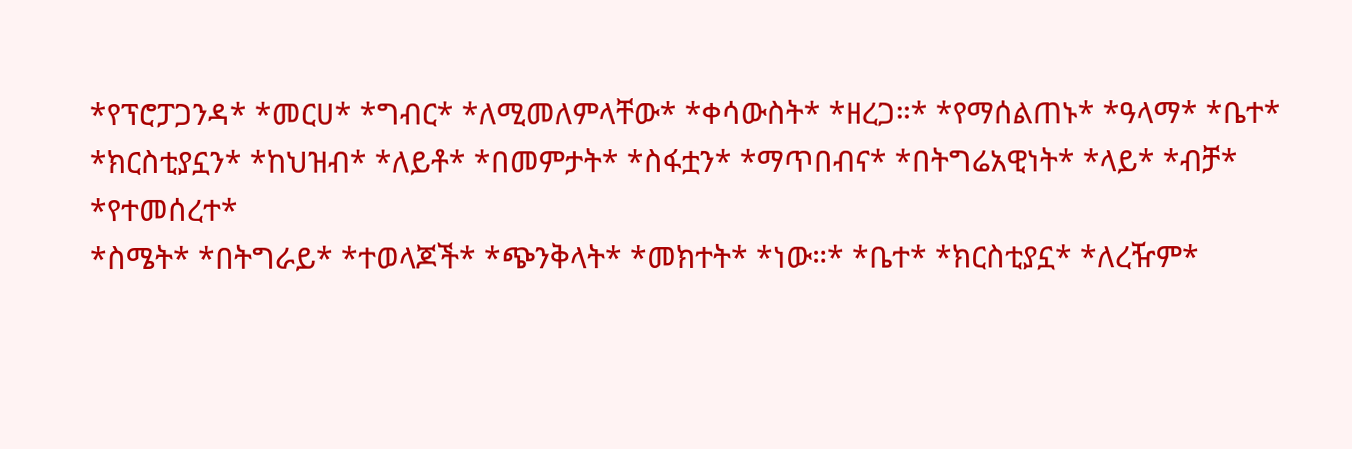*የፕሮፓጋንዳ* *መርሀ* *ግብር* *ለሚመለምላቸው* *ቀሳውስት* *ዘረጋ።* *የማሰልጠኑ* *ዓላማ* *ቤተ*
*ክርስቲያኗን* *ከህዝብ* *ለይቶ* *በመምታት* *ስፋቷን* *ማጥበብና* *በትግሬአዊነት* *ላይ* *ብቻ* *የተመሰረተ*
*ስሜት* *በትግራይ* *ተወላጆች* *ጭንቅላት* *መክተት* *ነው።* *ቤተ* *ክርስቲያኗ* *ለረዥም*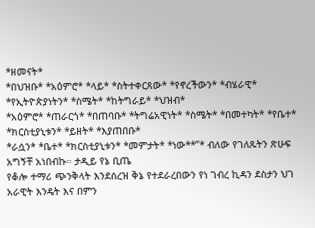*ዘመናት*
*በህዝቡ* *አዕምሮ* *ላይ* *ስትተቀርጸው* *የኖረችውን* *ብሄራዊ* *የኢትዮጵያነትን* *ስሜት* *ከትግራይ* *ህዝብ*
*አዕምሮ* *ጠራርጎ* *በጠባቡ* *ትግሬአዊነት* *ስሜት* *በመተካት* *የቤተ* *ክርስቲያኒቱን* *ይዘት* *እያጠበቡ*
*ራሷን* *ቤተ* *ክርስቲያኒቱን* *መምታት* *ነው**”* ብለው የገለጹትን ጽሁፍ አግኝቸ አነበብኩ። ታዲይ የኔ ቢጤ
የቆሎ ተማሪ ጭንቅላት እንደሰረዝ ቅኔ የተደራረበውን የነ ገብረ ኪዳን ደስታን ህገ አራዊት እንዴት እና በምን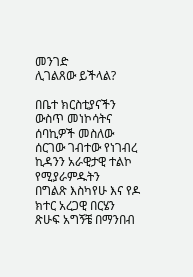መንገድ
ሊገልጸው ይችላል?

በቤተ ክርስቲያናችን ውስጥ መነኮሳትና ሰባኪዎች መስለው ሰርገው ገብተው የነገብረ ኪዳንን አራዊታዊ ተልኮ የሚያራምዱትን
በግልጽ እስካየሁ እና የዶ ክተር አረጋዊ በርሄን ጽሁፍ አግኝቼ በማንበብ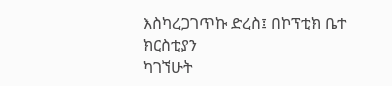እስካረጋገጥኩ ድረስ፤ በኮፕቲክ ቤተ ክርስቲያን
ካገኘሁት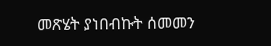መጽሄት ያነበብኩት ሰመመን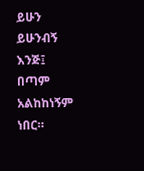ይሁን ይሁንብኝ እንጅ፤ በጣም አልከከነኝም ነበር።